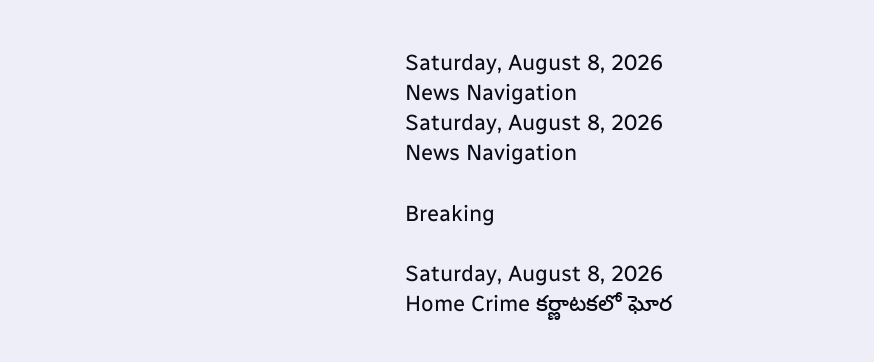Saturday, August 8, 2026
News Navigation
Saturday, August 8, 2026
News Navigation

Breaking

Saturday, August 8, 2026
Home Crime కర్ణాటకలో ఘోర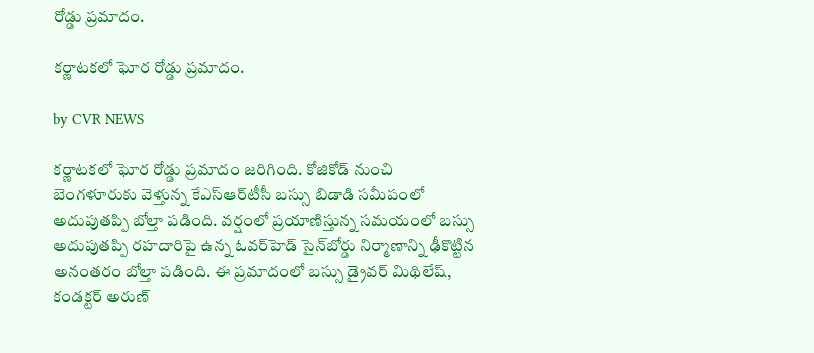రోడ్డు ప్రమాదం.

కర్ణాటకలో ఘోర రోడ్డు ప్రమాదం.

by CVR NEWS

కర్ణాటకలో ఘోర రోడ్డు ప్రమాదం జరిగింది. కోజికోడ్‌ నుంచి బెంగళూరుకు వెళ్తున్న కేఎస్‌ఆర్‌టీసీ బస్సు బిడాడి సమీపంలో అదుపుతప్పి బోల్తా పడింది. వర్షంలో ప్రయాణిస్తున్న సమయంలో బస్సు అదుపుతప్పి రహదారిపై ఉన్న ఓవర్‌హెడ్‌ సైన్‌బోర్డు నిర్మాణాన్ని ఢీకొట్టిన అనంతరం బోల్తా పడింది. ఈ ప్రమాదంలో బస్సు డ్రైవర్ మిథిలేష్‌, కండక్టర్ అరుణ్‌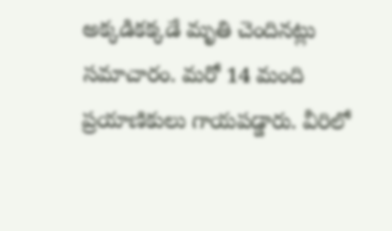అక్కడికక్కడే మృతి చెందినట్లు సమాచారం. మరో 14 మంది ప్రయాణికులు గాయపడ్డారు. వీరిలో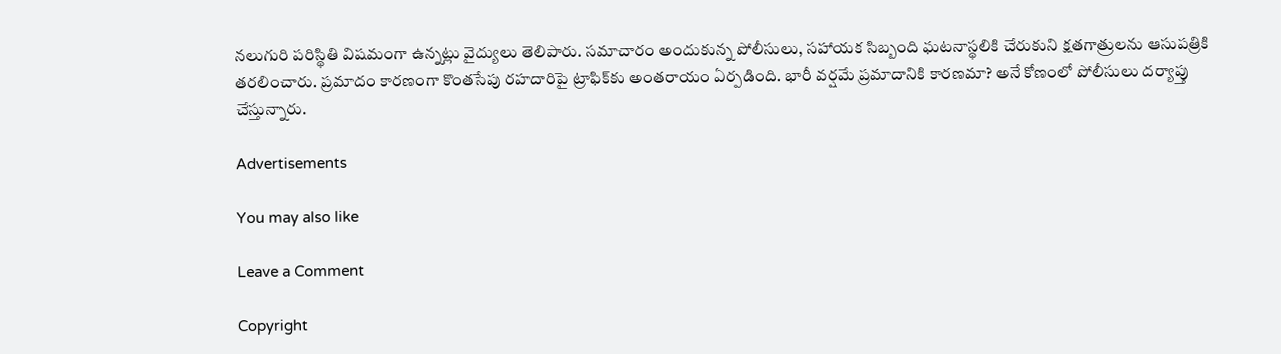నలుగురి పరిస్థితి విషమంగా ఉన్నట్లు వైద్యులు తెలిపారు. సమాచారం అందుకున్న పోలీసులు, సహాయక సిబ్బంది ఘటనాస్థలికి చేరుకుని క్షతగాత్రులను ఆసుపత్రికి తరలించారు. ప్రమాదం కారణంగా కొంతసేపు రహదారిపై ట్రాఫిక్‌కు అంతరాయం ఏర్పడింది. భారీ వర్షమే ప్రమాదానికి కారణమా? అనే కోణంలో పోలీసులు దర్యాప్తు చేస్తున్నారు.

Advertisements

You may also like

Leave a Comment

Copyright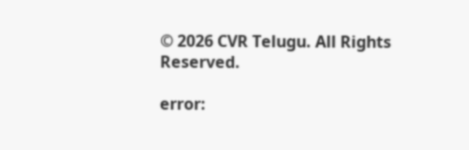© 2026 CVR Telugu. All Rights Reserved.

error: